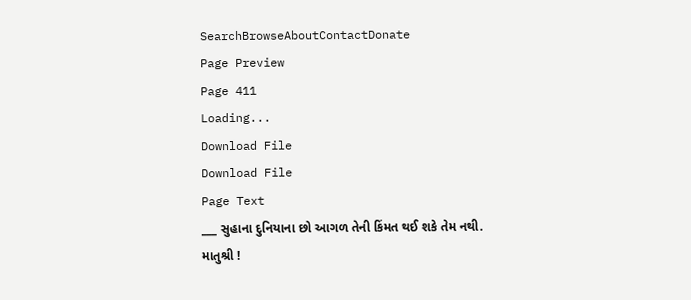SearchBrowseAboutContactDonate
Page Preview
Page 411
Loading...
Download File
Download File
Page Text
___ સુહાના દુનિયાના છો આગળ તેની કિંમત થઈ શકે તેમ નથી. માતુશ્રી !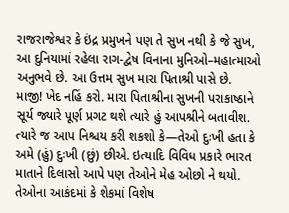રાજરાજેશ્વર કે ઇંદ્ર પ્રમુખને પણ તે સુખ નથી કે જે સુખ, આ દુનિયામાં રહેલા રાગ-દ્વેષ વિનાના મુનિઓ–મહાત્માઓ અનુભવે છે. આ ઉત્તમ સુખ મારા પિતાશ્રી પાસે છે. માજી! ખેદ નહિં કરો. મારા પિતાશ્રીના સુખની પરાકાષ્ઠાને સૂર્ય જ્યારે પૂર્ણ પ્રગટ થશે ત્યારે હું આપશ્રીને બતાવીશ. ત્યારે જ આપ નિશ્ચય કરી શકશો કે—તેઓ દુઃખી હતા કે અમે (હું) દુઃખી (છું) છીએ. ઇત્યાદિ વિવિધ પ્રકારે ભારત માતાને દિલાસો આપે પણ તેઓને મેહ ઓછો ને થયો. તેઓના આકંદમાં કે શેકમાં વિશેષ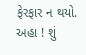ફેરફાર ન થયો. અહા ! શું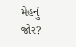મેહનું જોર?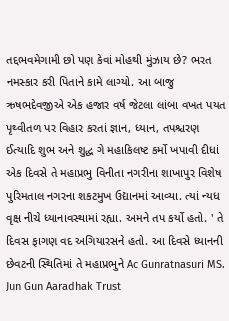તદ્દભવમેગામી છો પણ કેવાં મોહથી મુંઝાય છે? ભરત નમસ્કાર કરી પિતાને કામે લાગ્યો. આ બાજુ ઋષભદેવજીએ એક હજાર વર્ષ જેટલા લાંબા વખત પયત પૃથ્વીતળ પર વિહાર કરતાં જ્ઞાન, ધ્યાન, તપશ્ચરણ ઈત્યાદિ શુભ અને શુદ્ધ ગે મહાકિલષ્ટ કર્મો ખપાવી દીધાં એક દિવસે તે મહાપ્રભુ વિનીતા નગરીના શાખાપુર વિશેષ પુરિમતાલ નગરના શકટમુખ ઉદ્યાનમાં આવ્યા. ત્યાં ન્યધ વૃક્ષ નીચે ધ્યાનાવસ્થામાં રહ્યા. અમને તપ કર્યો હતો. ' તે દિવસ ફાગણ વદ અગિયારસને હતો. આ દિવસે ધ્યાનની છેવટની સ્થિતિમાં તે મહાપ્રભુને Ac Gunratnasuri MS. Jun Gun Aaradhak Trust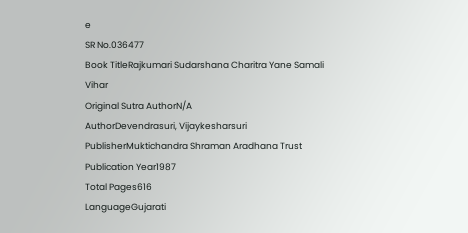e
SR No.036477
Book TitleRajkumari Sudarshana Charitra Yane Samali Vihar
Original Sutra AuthorN/A
AuthorDevendrasuri, Vijaykesharsuri
PublisherMuktichandra Shraman Aradhana Trust
Publication Year1987
Total Pages616
LanguageGujarati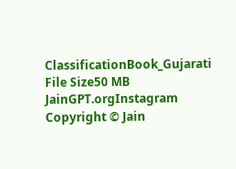ClassificationBook_Gujarati
File Size50 MB
JainGPT.orgInstagram
Copyright © Jain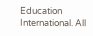Education International. All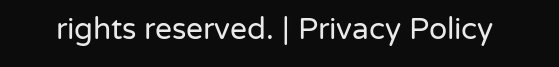rights reserved. | Privacy Policy